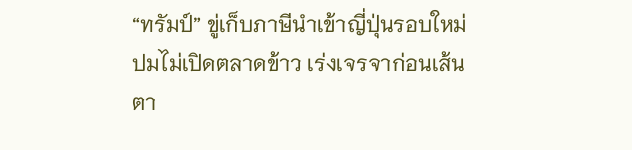“ทรัมป์” ขู่เก็บภาษีนำเข้าญี่ปุ่นรอบใหม่ ปมไม่เปิดตลาดข้าว เร่งเจรจาก่อนเส้นตา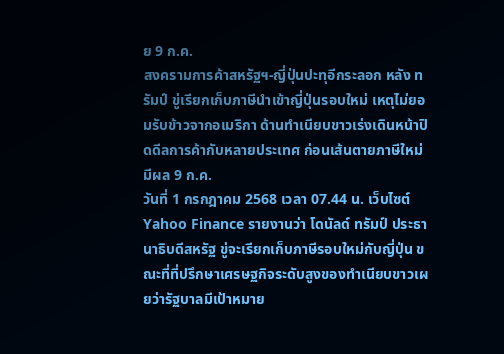ย 9 ก.ค.
สงครามการค้าสหรัฐฯ-ญี่ปุ่นปะทุอีกระลอก หลัง ทรัมป์ ขู่เรียกเก็บภาษีนำเข้าญี่ปุ่นรอบใหม่ เหตุไม่ยอมรับข้าวจากอเมริกา ด้านทำเนียบขาวเร่งเดินหน้าปิดดีลการค้ากับหลายประเทศ ก่อนเส้นตายภาษีใหม่มีผล 9 ก.ค.
วันที่ 1 กรกฎาคม 2568 เวลา 07.44 น. เว็บไซต์ Yahoo Finance รายงานว่า โดนัลด์ ทรัมป์ ประธานาธิบดีสหรัฐ ขู่จะเรียกเก็บภาษีรอบใหม่กับญี่ปุ่น ขณะที่ที่ปรึกษาเศรษฐกิจระดับสูงของทำเนียบขาวเผยว่ารัฐบาลมีเป้าหมาย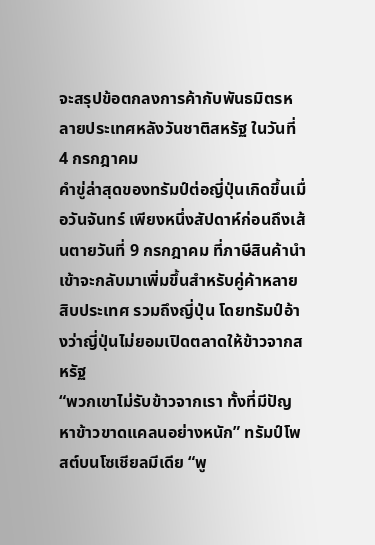จะสรุปข้อตกลงการค้ากับพันธมิตรหลายประเทศหลังวันชาติสหรัฐ ในวันที่ 4 กรกฎาคม
คำขู่ล่าสุดของทรัมป์ต่อญี่ปุ่นเกิดขึ้นเมื่อวันจันทร์ เพียงหนึ่งสัปดาห์ก่อนถึงเส้นตายวันที่ 9 กรกฎาคม ที่ภาษีสินค้านำเข้าจะกลับมาเพิ่มขึ้นสำหรับคู่ค้าหลายสิบประเทศ รวมถึงญี่ปุ่น โดยทรัมป์อ้างว่าญี่ปุ่นไม่ยอมเปิดตลาดให้ข้าวจากสหรัฐ
“พวกเขาไม่รับข้าวจากเรา ทั้งที่มีปัญหาข้าวขาดแคลนอย่างหนัก” ทรัมป์โพสต์บนโซเชียลมีเดีย “พู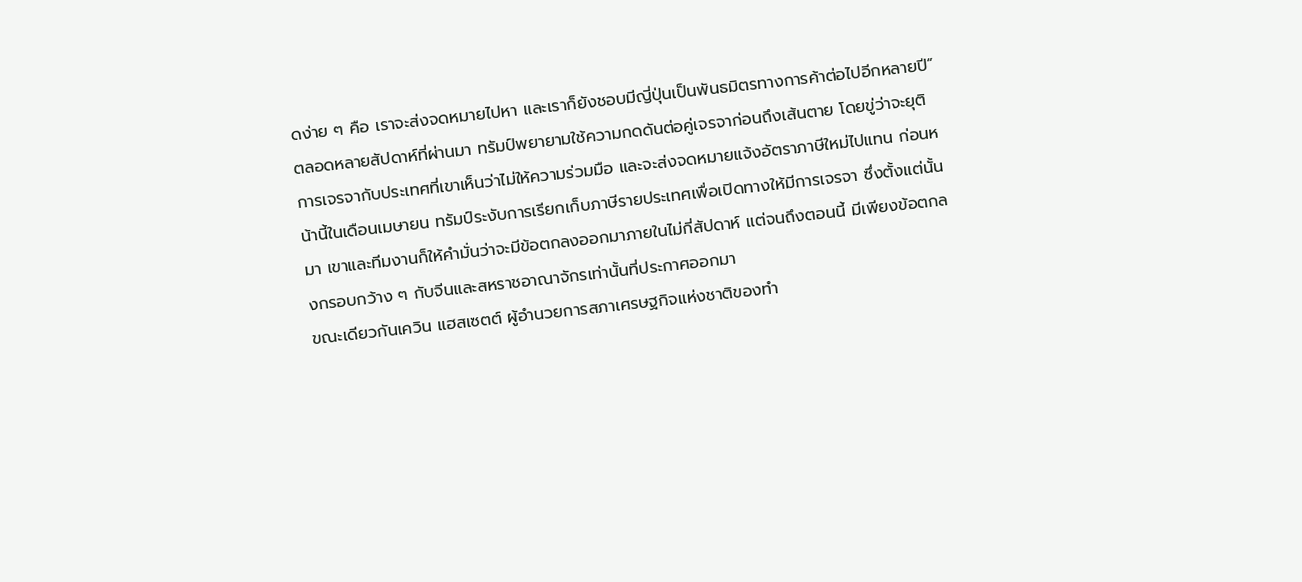ดง่าย ๆ คือ เราจะส่งจดหมายไปหา และเราก็ยังชอบมีญี่ปุ่นเป็นพันธมิตรทางการค้าต่อไปอีกหลายปี”
ตลอดหลายสัปดาห์ที่ผ่านมา ทรัมป์พยายามใช้ความกดดันต่อคู่เจรจาก่อนถึงเส้นตาย โดยขู่ว่าจะยุติการเจรจากับประเทศที่เขาเห็นว่าไม่ให้ความร่วมมือ และจะส่งจดหมายแจ้งอัตราภาษีใหม่ไปแทน ก่อนหน้านี้ในเดือนเมษายน ทรัมป์ระงับการเรียกเก็บภาษีรายประเทศเพื่อเปิดทางให้มีการเจรจา ซึ่งตั้งแต่นั้นมา เขาและทีมงานก็ให้คำมั่นว่าจะมีข้อตกลงออกมาภายในไม่กี่สัปดาห์ แต่จนถึงตอนนี้ มีเพียงข้อตกลงกรอบกว้าง ๆ กับจีนและสหราชอาณาจักรเท่านั้นที่ประกาศออกมา
ขณะเดียวกันเควิน แฮสเซตต์ ผู้อำนวยการสภาเศรษฐกิจแห่งชาติของทำ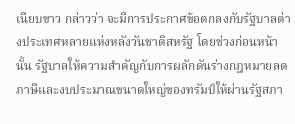เนียบขาว กล่าวว่า จะมีการประกาศข้อตกลงกับรัฐบาลต่างประเทศหลายแห่งหลังวันชาติสหรัฐ โดยช่วงก่อนหน้านั้น รัฐบาลให้ความสำคัญกับการผลักดันร่างกฎหมายลดภาษีและงบประมาณขนาดใหญ่ของทรัมป์ให้ผ่านรัฐสภา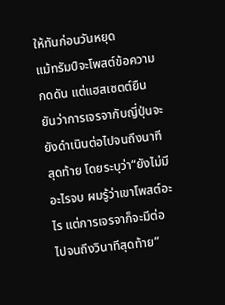ให้ทันก่อนวันหยุด
แม้ทรัมป์จะโพสต์ข้อความกดดัน แต่แฮสเซตต์ยืนยันว่าการเจรจากับญี่ปุ่นจะยังดำเนินต่อไปจนถึงนาทีสุดท้าย โดยระบุว่า“ยังไม่มีอะไรจบ ผมรู้ว่าเขาโพสต์อะไร แต่การเจรจาก็จะมีต่อไปจนถึงวินาทีสุดท้าย”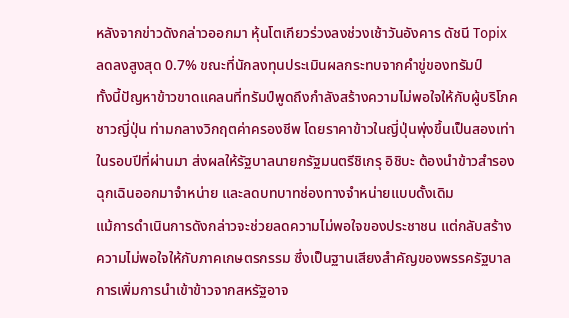หลังจากข่าวดังกล่าวออกมา หุ้นโตเกียวร่วงลงช่วงเช้าวันอังคาร ดัชนี Topix ลดลงสูงสุด 0.7% ขณะที่นักลงทุนประเมินผลกระทบจากคำขู่ของทรัมป์
ทั้งนี้ปัญหาข้าวขาดแคลนที่ทรัมป์พูดถึงกำลังสร้างความไม่พอใจให้กับผู้บริโภคชาวญี่ปุ่น ท่ามกลางวิกฤตค่าครองชีพ โดยราคาข้าวในญี่ปุ่นพุ่งขึ้นเป็นสองเท่าในรอบปีที่ผ่านมา ส่งผลให้รัฐบาลนายกรัฐมนตรีชิเกรุ อิชิบะ ต้องนำข้าวสำรองฉุกเฉินออกมาจำหน่าย และลดบทบาทช่องทางจำหน่ายแบบดั้งเดิม
แม้การดำเนินการดังกล่าวจะช่วยลดความไม่พอใจของประชาชน แต่กลับสร้างความไม่พอใจให้กับภาคเกษตรกรรม ซึ่งเป็นฐานเสียงสำคัญของพรรครัฐบาล
การเพิ่มการนำเข้าข้าวจากสหรัฐอาจ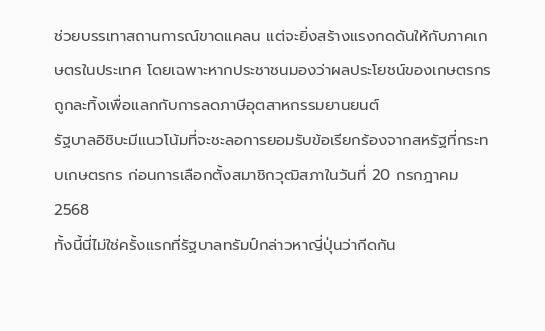ช่วยบรรเทาสถานการณ์ขาดแคลน แต่จะยิ่งสร้างแรงกดดันให้กับภาคเกษตรในประเทศ โดยเฉพาะหากประชาชนมองว่าผลประโยชน์ของเกษตรกรถูกละทิ้งเพื่อแลกกับการลดภาษีอุตสาหกรรมยานยนต์
รัฐบาลอิชิบะมีแนวโน้มที่จะชะลอการยอมรับข้อเรียกร้องจากสหรัฐที่กระทบเกษตรกร ก่อนการเลือกตั้งสมาชิกวุฒิสภาในวันที่ 20 กรกฎาคม 2568
ทั้งนี้นี่ไม่ใช่ครั้งแรกที่รัฐบาลทรัมป์กล่าวหาญี่ปุ่นว่ากีดกัน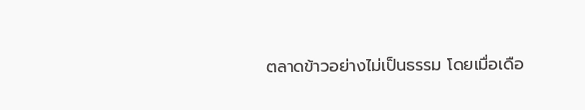ตลาดข้าวอย่างไม่เป็นธรรม โดยเมื่อเดือ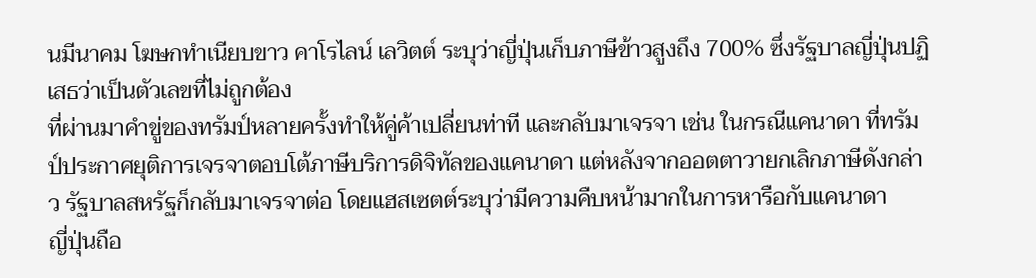นมีนาคม โฆษกทำเนียบขาว คาโรไลน์ เลวิตต์ ระบุว่าญี่ปุ่นเก็บภาษีข้าวสูงถึง 700% ซึ่งรัฐบาลญี่ปุ่นปฏิเสธว่าเป็นตัวเลขที่ไม่ถูกต้อง
ที่ผ่านมาคำขู่ของทรัมป์หลายครั้งทำให้คู่ค้าเปลี่ยนท่าที และกลับมาเจรจา เช่น ในกรณีแคนาดา ที่ทรัมป์ประกาศยุติการเจรจาตอบโต้ภาษีบริการดิจิทัลของแคนาดา แต่หลังจากออตตาวายกเลิกภาษีดังกล่าว รัฐบาลสหรัฐก็กลับมาเจรจาต่อ โดยแฮสเซตต์ระบุว่ามีความคืบหน้ามากในการหารือกับแคนาดา
ญี่ปุ่นถือ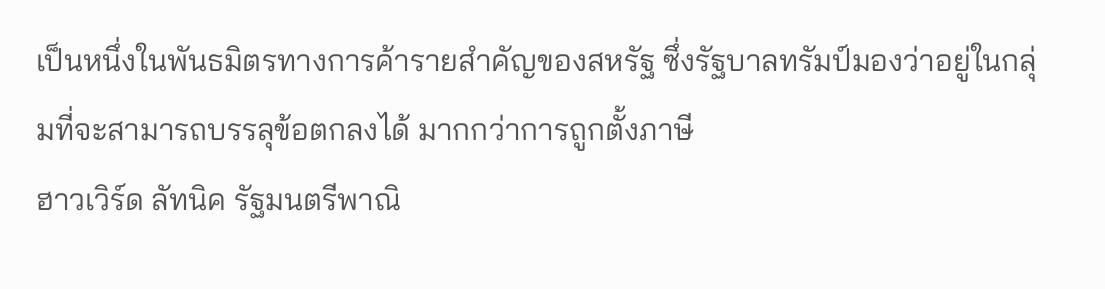เป็นหนึ่งในพันธมิตรทางการค้ารายสำคัญของสหรัฐ ซึ่งรัฐบาลทรัมป์มองว่าอยู่ในกลุ่มที่จะสามารถบรรลุข้อตกลงได้ มากกว่าการถูกตั้งภาษี
ฮาวเวิร์ด ลัทนิค รัฐมนตรีพาณิ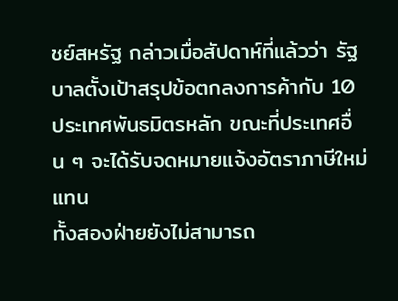ชย์สหรัฐ กล่าวเมื่อสัปดาห์ที่แล้วว่า รัฐบาลตั้งเป้าสรุปข้อตกลงการค้ากับ 10 ประเทศพันธมิตรหลัก ขณะที่ประเทศอื่น ๆ จะได้รับจดหมายแจ้งอัตราภาษีใหม่แทน
ทั้งสองฝ่ายยังไม่สามารถ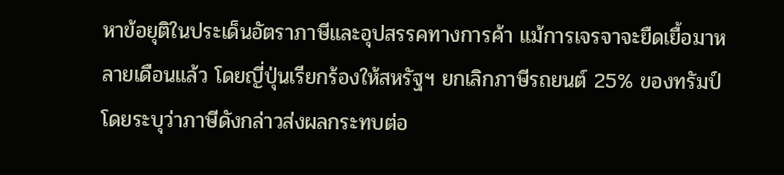หาข้อยุติในประเด็นอัตราภาษีและอุปสรรคทางการค้า แม้การเจรจาจะยืดเยื้อมาหลายเดือนแล้ว โดยญี่ปุ่นเรียกร้องให้สหรัฐฯ ยกเลิกภาษีรถยนต์ 25% ของทรัมป์ โดยระบุว่าภาษีดังกล่าวส่งผลกระทบต่อ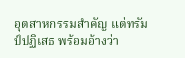อุตสาหกรรมสำคัญ แต่ทรัมป์ปฏิเสธ พร้อมอ้างว่า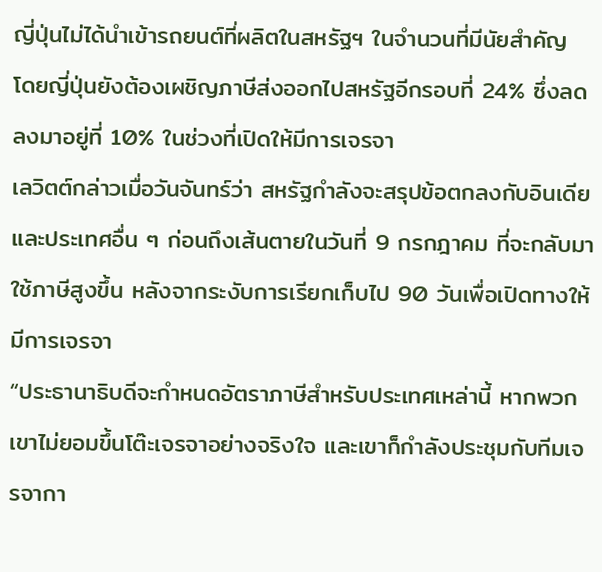ญี่ปุ่นไม่ได้นำเข้ารถยนต์ที่ผลิตในสหรัฐฯ ในจำนวนที่มีนัยสำคัญ
โดยญี่ปุ่นยังต้องเผชิญภาษีส่งออกไปสหรัฐอีกรอบที่ 24% ซึ่งลดลงมาอยู่ที่ 10% ในช่วงที่เปิดให้มีการเจรจา
เลวิตต์กล่าวเมื่อวันจันทร์ว่า สหรัฐกำลังจะสรุปข้อตกลงกับอินเดียและประเทศอื่น ๆ ก่อนถึงเส้นตายในวันที่ 9 กรกฎาคม ที่จะกลับมาใช้ภาษีสูงขึ้น หลังจากระงับการเรียกเก็บไป 90 วันเพื่อเปิดทางให้มีการเจรจา
“ประธานาธิบดีจะกำหนดอัตราภาษีสำหรับประเทศเหล่านี้ หากพวกเขาไม่ยอมขึ้นโต๊ะเจรจาอย่างจริงใจ และเขาก็กำลังประชุมกับทีมเจรจากา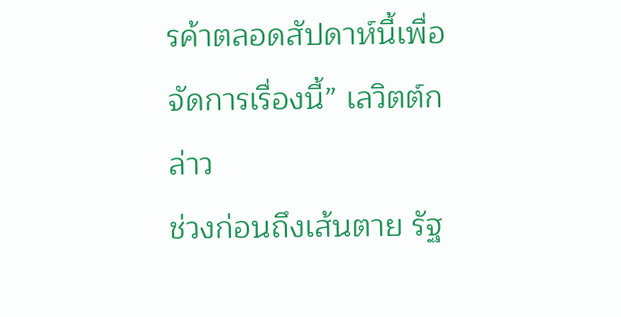รค้าตลอดสัปดาห์นี้เพื่อจัดการเรื่องนี้” เลวิตต์กล่าว
ช่วงก่อนถึงเส้นตาย รัฐ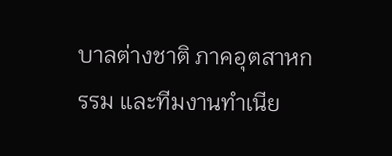บาลต่างชาติ ภาคอุตสาหกรรม และทีมงานทำเนีย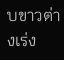บขาวต่างเร่ง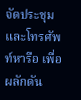จัดประชุมและโทรศัพท์หารือ เพื่อผลักดัน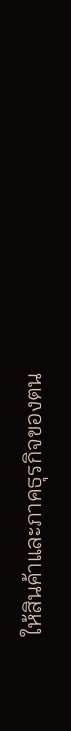ให้สินค้าและภาคธุรกิจของตน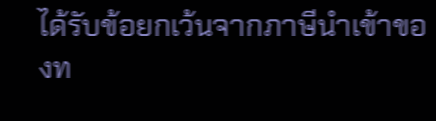ได้รับข้อยกเว้นจากภาษีนำเข้าของท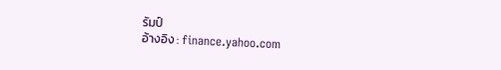รัมป์
อ้างอิง : finance.yahoo.com